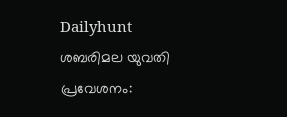Dailyhunt
ശബരിമല യുവതി പ്രവേശനം: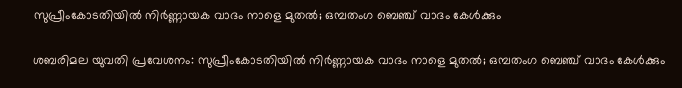സുപ്രീംകോടതിയില്‍ നിര്‍ണ്ണായക വാദം നാളെ മുതല്‍; ഒമ്പതംഗ ബെഞ്ച് വാദം കേള്‍ക്കും

ശബരിമല യുവതി പ്രവേശനം: സുപ്രീംകോടതിയില്‍ നിര്‍ണ്ണായക വാദം നാളെ മുതല്‍; ഒമ്പതംഗ ബെഞ്ച് വാദം കേള്‍ക്കും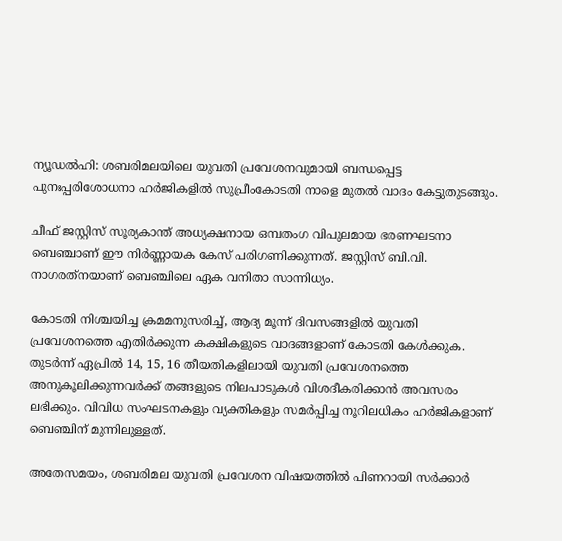ന്യൂഡല്‍ഹി: ശബരിമലയിലെ യുവതി പ്രവേശനവുമായി ബന്ധപ്പെട്ട പുനഃപ്പരിശോധനാ ഹര്‍ജികളില്‍ സുപ്രീംകോടതി നാളെ മുതല്‍ വാദം കേട്ടുതുടങ്ങും.

ചീഫ് ജസ്റ്റിസ് സൂര്യകാന്ത് അധ്യക്ഷനായ ഒമ്പതംഗ വിപുലമായ ഭരണഘടനാ ബെഞ്ചാണ് ഈ നിര്‍ണ്ണായക കേസ് പരിഗണിക്കുന്നത്. ജസ്റ്റിസ് ബി.വി. നാഗരത്‌നയാണ് ബെഞ്ചിലെ ഏക വനിതാ സാന്നിധ്യം.

കോടതി നിശ്ചയിച്ച ക്രമമനുസരിച്ച്‌, ആദ്യ മൂന്ന് ദിവസങ്ങളില്‍ യുവതി പ്രവേശനത്തെ എതിര്‍ക്കുന്ന കക്ഷികളുടെ വാദങ്ങളാണ് കോടതി കേള്‍ക്കുക. തുടര്‍ന്ന് ഏപ്രില്‍ 14, 15, 16 തീയതികളിലായി യുവതി പ്രവേശനത്തെ അനുകൂലിക്കുന്നവര്‍ക്ക് തങ്ങളുടെ നിലപാടുകള്‍ വിശദീകരിക്കാന്‍ അവസരം ലഭിക്കും. വിവിധ സംഘടനകളും വ്യക്തികളും സമര്‍പ്പിച്ച നൂറിലധികം ഹര്‍ജികളാണ് ബെഞ്ചിന് മുന്നിലുള്ളത്.

അതേസമയം, ശബരിമല യുവതി പ്രവേശന വിഷയത്തില്‍ പിണറായി സര്‍ക്കാര്‍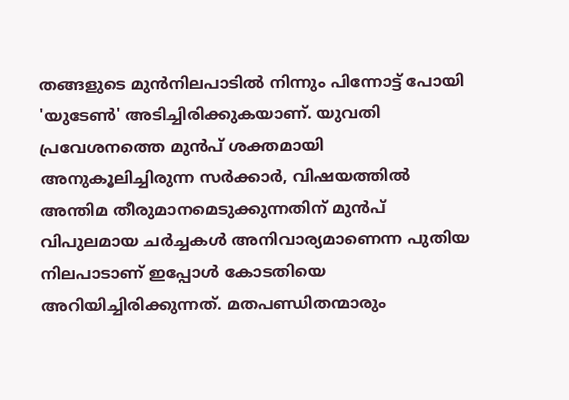തങ്ങളുടെ മുന്‍നിലപാടില്‍ നിന്നും പിന്നോട്ട് പോയി 'യുടേണ്‍' അടിച്ചിരിക്കുകയാണ്. യുവതി പ്രവേശനത്തെ മുന്‍പ് ശക്തമായി അനുകൂലിച്ചിരുന്ന സര്‍ക്കാര്‍, വിഷയത്തില്‍ അന്തിമ തീരുമാനമെടുക്കുന്നതിന് മുന്‍പ് വിപുലമായ ചര്‍ച്ചകള്‍ അനിവാര്യമാണെന്ന പുതിയ നിലപാടാണ് ഇപ്പോള്‍ കോടതിയെ അറിയിച്ചിരിക്കുന്നത്. മതപണ്ഡിതന്മാരും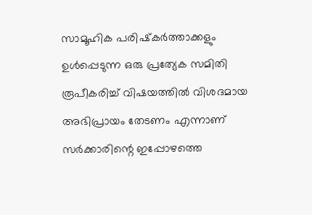സാമൂഹിക പരിഷ്‌കര്‍ത്താക്കളും ഉള്‍പ്പെടുന്ന ഒരു പ്രത്യേക സമിതി രൂപീകരിച്ച്‌ വിഷയത്തില്‍ വിശദമായ അഭിപ്രായം തേടണം എന്നാണ് സര്‍ക്കാരിന്റെ ഇപ്പോഴത്തെ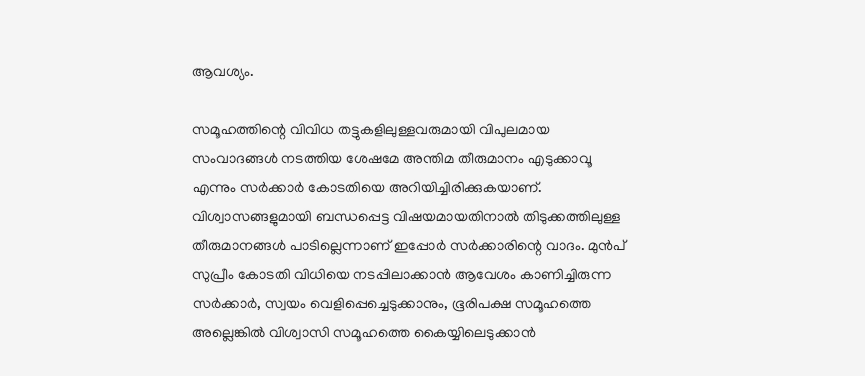ആവശ്യം.

സമൂഹത്തിന്റെ വിവിധ തട്ടുകളിലുള്ളവരുമായി വിപുലമായ സംവാദങ്ങള്‍ നടത്തിയ ശേഷമേ അന്തിമ തീരുമാനം എടുക്കാവൂ എന്നും സര്‍ക്കാര്‍ കോടതിയെ അറിയിച്ചിരിക്കുകയാണ്. വിശ്വാസങ്ങളുമായി ബന്ധപ്പെട്ട വിഷയമായതിനാല്‍ തിടുക്കത്തിലുള്ള തീരുമാനങ്ങള്‍ പാടില്ലെന്നാണ് ഇപ്പോര്‍ സര്‍ക്കാരിന്റെ വാദം. മുന്‍പ് സുപ്രീം കോടതി വിധിയെ നടപ്പിലാക്കാന്‍ ആവേശം കാണിച്ചിരുന്ന സര്‍ക്കാര്‍, സ്വയം വെളിപ്പെച്ചെടുക്കാനും, ഭൂരിപക്ഷ സമൂഹത്തെ അല്ലെങ്കില്‍ വിശ്വാസി സമൂഹത്തെ കൈയ്യിലെടുക്കാന്‍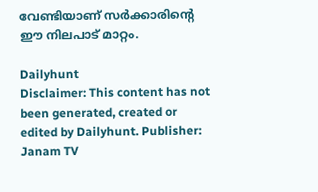വേണ്ടിയാണ് സര്‍ക്കാരിന്റെ ഈ നിലപാട് മാറ്റം.

Dailyhunt
Disclaimer: This content has not been generated, created or edited by Dailyhunt. Publisher: Janam TV